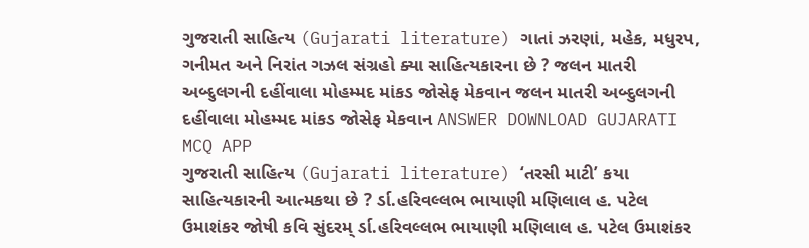ગુજરાતી સાહિત્ય (Gujarati literature) ગાતાં ઝરણાં, મહેક, મધુરપ, ગનીમત અને નિરાંત ગઝલ સંગ્રહો ક્યા સાહિત્યકારના છે ? જલન માતરી અબ્દુલગની દહીંવાલા મોહમ્મદ માંકડ જોસેફ મેકવાન જલન માતરી અબ્દુલગની દહીંવાલા મોહમ્મદ માંકડ જોસેફ મેકવાન ANSWER DOWNLOAD GUJARATI MCQ APP
ગુજરાતી સાહિત્ય (Gujarati literature) ‘તરસી માટી’ કયા સાહિત્યકારની આત્મકથા છે ? ર્ડા.હરિવલ્લભ ભાયાણી મણિલાલ હ. પટેલ ઉમાશંકર જોષી કવિ સુંદરમ્ ર્ડા.હરિવલ્લભ ભાયાણી મણિલાલ હ. પટેલ ઉમાશંકર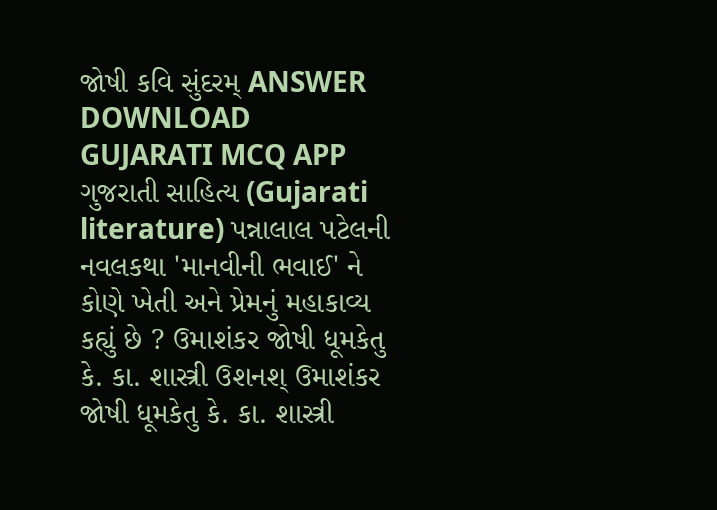જોષી કવિ સુંદરમ્ ANSWER DOWNLOAD GUJARATI MCQ APP
ગુજરાતી સાહિત્ય (Gujarati literature) પન્નાલાલ પટેલની નવલકથા 'માનવીની ભવાઈ' ને કોણે ખેતી અને પ્રેમનું મહાકાવ્ય કહ્યું છે ? ઉમાશંકર જોષી ધૂમકેતુ કે. કા. શાસ્ત્રી ઉશનશ્ ઉમાશંકર જોષી ધૂમકેતુ કે. કા. શાસ્ત્રી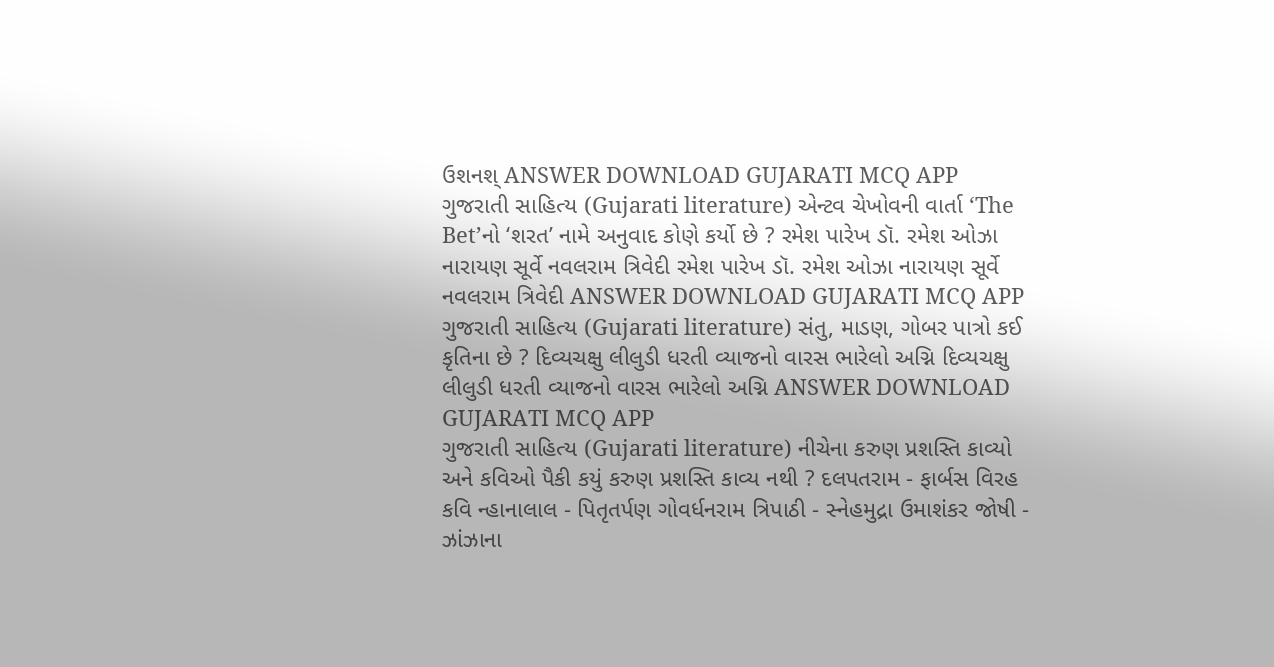ઉશનશ્ ANSWER DOWNLOAD GUJARATI MCQ APP
ગુજરાતી સાહિત્ય (Gujarati literature) એન્ટવ ચેખોવની વાર્તા ‘The Bet’નો ‘શરત’ નામે અનુવાદ કોણે કર્યો છે ? રમેશ પારેખ ડૉ. રમેશ ઓઝા નારાયણ સૂર્વે નવલરામ ત્રિવેદી રમેશ પારેખ ડૉ. રમેશ ઓઝા નારાયણ સૂર્વે નવલરામ ત્રિવેદી ANSWER DOWNLOAD GUJARATI MCQ APP
ગુજરાતી સાહિત્ય (Gujarati literature) સંતુ, માડણ, ગોબર પાત્રો કઈ કૃતિના છે ? દિવ્યચક્ષુ લીલુડી ધરતી વ્યાજનો વારસ ભારેલો અગ્નિ દિવ્યચક્ષુ લીલુડી ધરતી વ્યાજનો વારસ ભારેલો અગ્નિ ANSWER DOWNLOAD GUJARATI MCQ APP
ગુજરાતી સાહિત્ય (Gujarati literature) નીચેના કરુણ પ્રશસ્તિ કાવ્યો અને કવિઓ પૈકી કયું કરુણ પ્રશસ્તિ કાવ્ય નથી ? દલપતરામ - ફાર્બસ વિરહ કવિ ન્હાનાલાલ - પિતૃતર્પણ ગોવર્ધનરામ ત્રિપાઠી - સ્નેહમુદ્રા ઉમાશંકર જોષી - ઝાંઝાના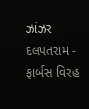ઝાંઝર દલપતરામ - ફાર્બસ વિરહ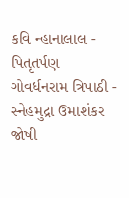કવિ ન્હાનાલાલ - પિતૃતર્પણ ગોવર્ધનરામ ત્રિપાઠી - સ્નેહમુદ્રા ઉમાશંકર જોષી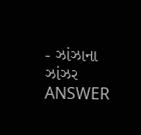- ઝાંઝાના ઝાંઝર ANSWER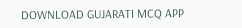DOWNLOAD GUJARATI MCQ APP